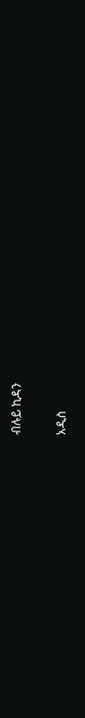ብሉይ ኪዳን

አዲስ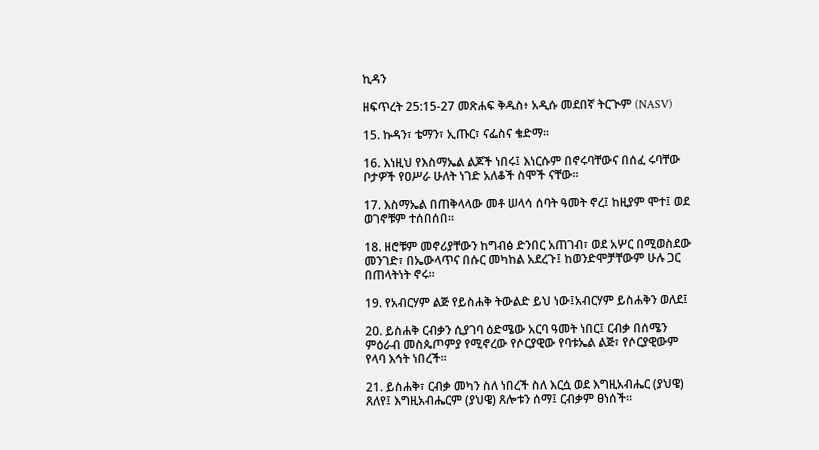ኪዳን

ዘፍጥረት 25:15-27 መጽሐፍ ቅዱስ፥ አዲሱ መደበኛ ትርጒም (NASV)

15. ኩዳን፣ ቴማን፣ ኢጡር፣ ናፌስና ቄድማ።

16. እነዚህ የእስማኤል ልጆች ነበሩ፤ እነርሱም በኖሩባቸውና በሰፈ ሩባቸው ቦታዎች የዐሥራ ሁለት ነገድ አለቆች ስሞች ናቸው።

17. እስማኤል በጠቅላላው መቶ ሠላሳ ሰባት ዓመት ኖረ፤ ከዚያም ሞተ፤ ወደ ወገኖቹም ተሰበሰበ።

18. ዘሮቹም መኖሪያቸውን ከግብፅ ድንበር አጠገብ፣ ወደ አሦር በሚወስደው መንገድ፣ በኤውላጥና በሱር መካከል አደረጉ፤ ከወንድሞቻቸውም ሁሉ ጋር በጠላትነት ኖሩ።

19. የአብርሃም ልጅ የይስሐቅ ትውልድ ይህ ነው፤አብርሃም ይስሐቅን ወለደ፤

20. ይስሐቅ ርብቃን ሲያገባ ዕድሜው አርባ ዓመት ነበር፤ ርብቃ በሰሜን ምዕራብ መስጴጦምያ የሚኖረው የሶርያዊው የባቱኤል ልጅ፣ የሶርያዊውም የላባ እኅት ነበረች።

21. ይስሐቅ፣ ርብቃ መካን ስለ ነበረች ስለ እርሷ ወደ እግዚአብሔር (ያህዌ) ጸለየ፤ እግዚአብሔርም (ያህዌ) ጸሎቱን ሰማ፤ ርብቃም ፀነሰች።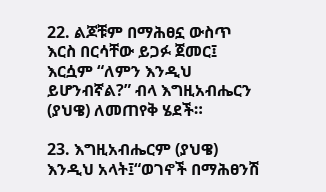22. ልጆቹም በማሕፀኗ ውስጥ እርስ በርሳቸው ይጋፉ ጀመር፤ እርሷም “ለምን እንዲህ ይሆንብኛል?” ብላ እግዚአብሔርን (ያህዌ) ለመጠየቅ ሄደች።

23. እግዚአብሔርም (ያህዌ) እንዲህ አላት፤“ወገኖች በማሕፀንሽ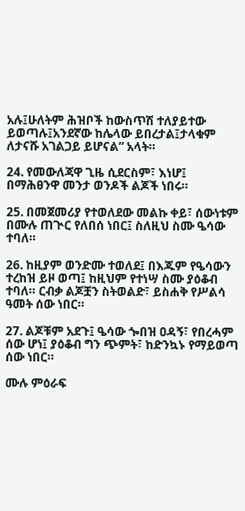አሉ፤ሁለትም ሕዝቦች ከውስጥሽ ተለያይተው ይወጣሉ፤አንደኛው ከሌላው ይበረታል፤ታላቁም ለታናሹ አገልጋይ ይሆናል” አላት።

24. የመውለጃዋ ጊዜ ሲደርስም፣ እነሆ፤ በማሕፀንዋ መንታ ወንዶች ልጆች ነበሩ።

25. በመጀመሪያ የተወለደው መልኩ ቀይ፣ ሰውነቱም በሙሉ ጠጒር የለበሰ ነበር፤ ስለዚህ ስሙ ዔሳው ተባለ።

26. ከዚያም ወንድሙ ተወለደ፤ በእጁም የዔሳውን ተረከዝ ይዞ ወጣ፤ ከዚህም የተነሣ ስሙ ያዕቆብ ተባለ። ርብቃ ልጆቿን ስትወልድ፣ ይስሐቅ የሥልሳ ዓመት ሰው ነበር።

27. ልጆቹም አደጉ፤ ዔሳው ጐበዝ ዐዳኝ፣ የበረሓም ሰው ሆነ፤ ያዕቆብ ግን ጭምት፣ ከድንኳኑ የማይወጣ ሰው ነበር።

ሙሉ ምዕራፍ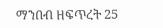ማንበብ ዘፍጥረት 25